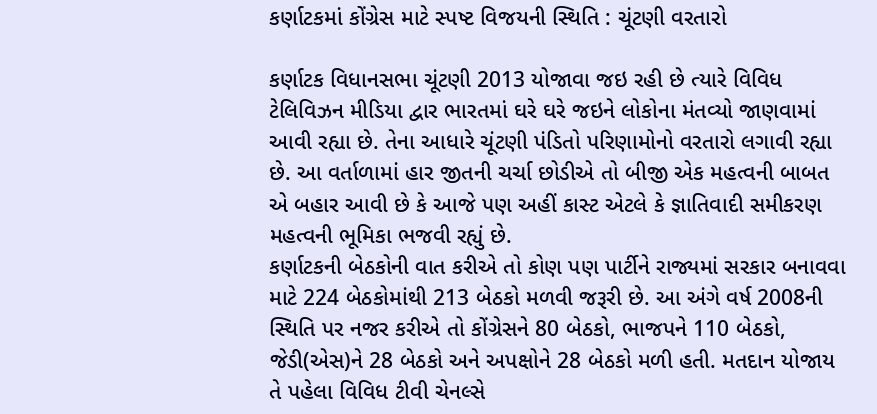કર્ણાટકમાં કોંગ્રેસ માટે સ્પષ્ટ વિજયની સ્થિતિ : ચૂંટણી વરતારો

કર્ણાટક વિધાનસભા ચૂંટણી 2013 યોજાવા જઇ રહી છે ત્યારે વિવિધ ટેલિવિઝન મીડિયા દ્વાર ભારતમાં ઘરે ઘરે જઇને લોકોના મંતવ્યો જાણવામાં આવી રહ્યા છે. તેના આધારે ચૂંટણી પંડિતો પરિણામોનો વરતારો લગાવી રહ્યા છે. આ વર્તાળામાં હાર જીતની ચર્ચા છોડીએ તો બીજી એક મહત્વની બાબત એ બહાર આવી છે કે આજે પણ અહીં કાસ્ટ એટલે કે જ્ઞાતિવાદી સમીકરણ મહત્વની ભૂમિકા ભજવી રહ્યું છે.
કર્ણાટકની બેઠકોની વાત કરીએ તો કોણ પણ પાર્ટીને રાજ્યમાં સરકાર બનાવવા માટે 224 બેઠકોમાંથી 213 બેઠકો મળવી જરૂરી છે. આ અંગે વર્ષ 2008ની સ્થિતિ પર નજર કરીએ તો કોંગ્રેસને 80 બેઠકો, ભાજપને 110 બેઠકો, જેડી(એસ)ને 28 બેઠકો અને અપક્ષોને 28 બેઠકો મળી હતી. મતદાન યોજાય તે પહેલા વિવિધ ટીવી ચેનલ્સે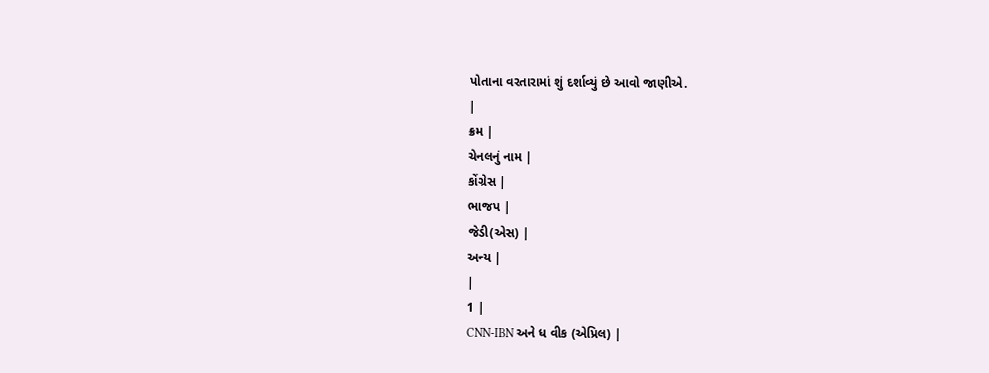પોતાના વરતારામાં શું દર્શાવ્યું છે આવો જાણીએ.
|
ક્રમ |
ચેનલનું નામ |
કોંગ્રેસ |
ભાજપ |
જેડી(એસ) |
અન્ય |
|
1 |
CNN-IBN અને ધ વીક (એપ્રિલ) |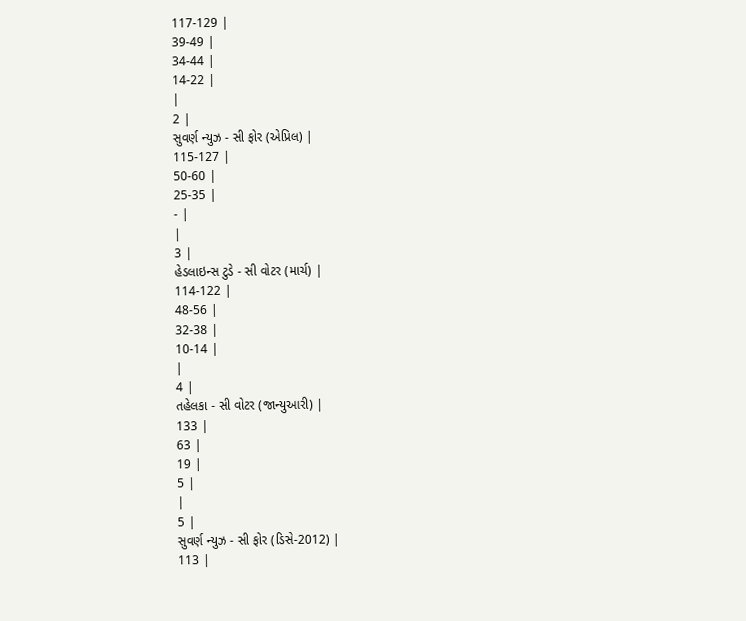117-129 |
39-49 |
34-44 |
14-22 |
|
2 |
સુવર્ણ ન્યુઝ - સી ફોર (એપ્રિલ) |
115-127 |
50-60 |
25-35 |
- |
|
3 |
હેડલાઇન્સ ટુડે - સી વોટર (માર્ચ) |
114-122 |
48-56 |
32-38 |
10-14 |
|
4 |
તહેલકા - સી વોટર (જાન્યુઆરી) |
133 |
63 |
19 |
5 |
|
5 |
સુવર્ણ ન્યુઝ - સી ફોર (ડિસે-2012) |
113 |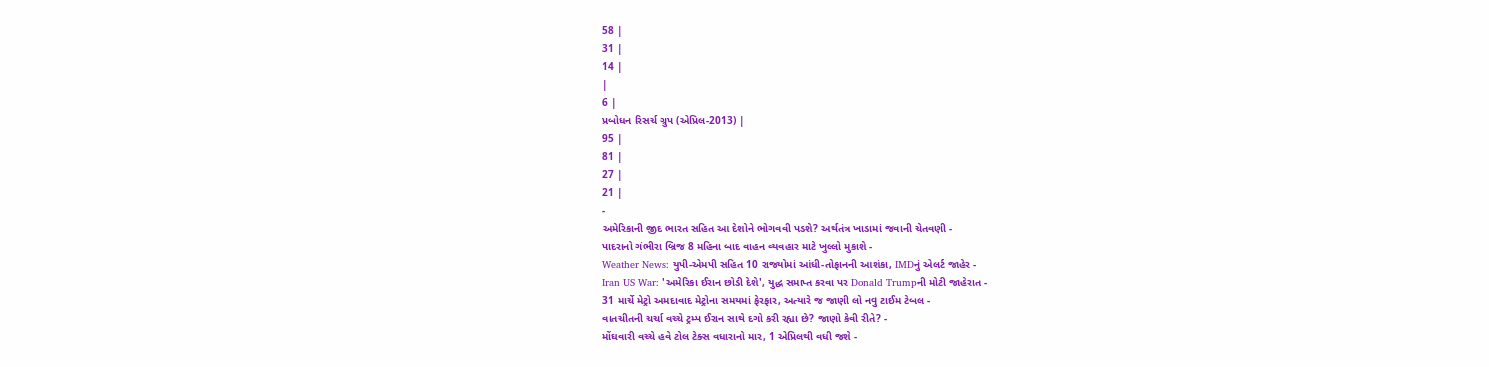58 |
31 |
14 |
|
6 |
પ્રબોધન રિસર્ચ ગ્રુપ (એપ્રિલ-2013) |
95 |
81 |
27 |
21 |
-
અમેરિકાની જીદ ભારત સહિત આ દેશોને ભોગવવી પડશે? અર્થતંત્ર ખાડામાં જવાની ચેતવણી -
પાદરાનો ગંભીરા બ્રિજ 8 મહિના બાદ વાહન વ્યવહાર માટે ખુલ્લો મુકાશે -
Weather News: યુપી-એમપી સહિત 10 રાજ્યોમાં આંધી-તોફાનની આશંકા, IMDનું એલર્ટ જાહેર -
Iran US War: 'અમેરિકા ઈરાન છોડી દેશે', યુદ્ધ સમાપ્ત કરવા પર Donald Trumpની મોટી જાહેરાત -
31 માર્ચે મેટ્રો અમદાવાદ મેટ્રોના સમયમાં ફેરફાર, અત્યારે જ જાણી લો નવુ ટાઈમ ટેબલ -
વાતચીતની ચર્ચા વચ્ચે ટ્રમ્પ ઈરાન સાથે દગો કરી રહ્યા છે? જાણો કેવી રીતે? -
મોંઘવારી વચ્ચે હવે ટોલ ટેક્સ વધારાનો માર, 1 એપ્રિલથી વધી જશે -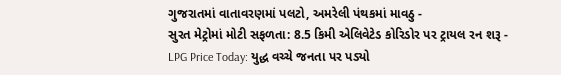ગુજરાતમાં વાતાવરણમાં પલટો, અમરેલી પંથકમાં માવઠુ -
સુરત મેટ્રોમાં મોટી સફળતા: 8.5 કિમી એલિવેટેડ કોરિડોર પર ટ્રાયલ રન શરૂ -
LPG Price Today: યુદ્ધ વચ્ચે જનતા પર પડ્યો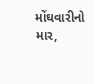મોંઘવારીનો માર,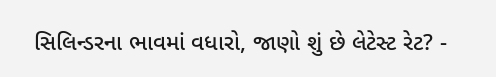સિલિન્ડરના ભાવમાં વધારો, જાણો શું છે લેટેસ્ટ રેટ? -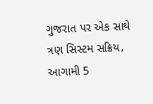ગુજરાત પર એક સાથે ત્રણ સિસ્ટમ સક્રિય, આગામી 5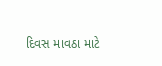દિવસ માવઠા માટે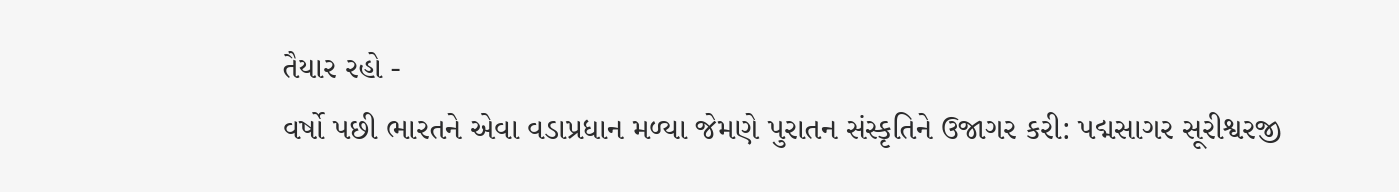તૈયાર રહો -
વર્ષો પછી ભારતને એવા વડાપ્રધાન મળ્યા જેમણે પુરાતન સંસ્કૃતિને ઉજાગર કરી: પદ્મસાગર સૂરીશ્વરજી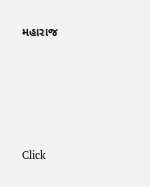મહારાજ







Click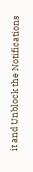it and Unblock the Notifications